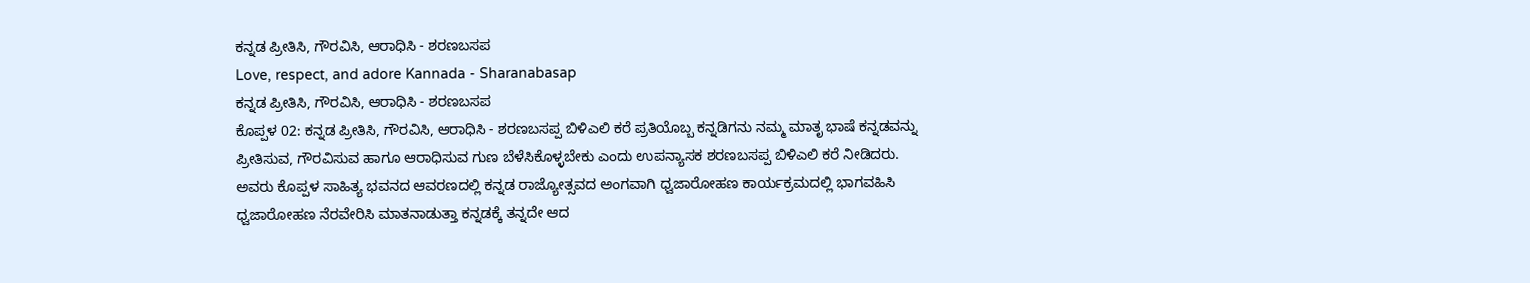ಕನ್ನಡ ಪ್ರೀತಿಸಿ, ಗೌರವಿಸಿ, ಆರಾಧಿಸಿ - ಶರಣಬಸಪ
Love, respect, and adore Kannada - Sharanabasap
ಕನ್ನಡ ಪ್ರೀತಿಸಿ, ಗೌರವಿಸಿ, ಆರಾಧಿಸಿ - ಶರಣಬಸಪ
ಕೊಪ್ಪಳ 02: ಕನ್ನಡ ಪ್ರೀತಿಸಿ, ಗೌರವಿಸಿ, ಆರಾಧಿಸಿ - ಶರಣಬಸಪ್ಪ ಬಿಳಿಎಲಿ ಕರೆ ಪ್ರತಿಯೊಬ್ಬ ಕನ್ನಡಿಗನು ನಮ್ಮ ಮಾತೃ ಭಾಷೆ ಕನ್ನಡವನ್ನು ಪ್ರೀತಿಸುವ, ಗೌರವಿಸುವ ಹಾಗೂ ಆರಾಧಿಸುವ ಗುಣ ಬೆಳೆಸಿಕೊಳ್ಳಬೇಕು ಎಂದು ಉಪನ್ಯಾಸಕ ಶರಣಬಸಪ್ಪ ಬಿಳಿಎಲಿ ಕರೆ ನೀಡಿದರು. ಅವರು ಕೊಪ್ಪಳ ಸಾಹಿತ್ಯ ಭವನದ ಆವರಣದಲ್ಲಿ ಕನ್ನಡ ರಾಜ್ಯೋತ್ಸವದ ಅಂಗವಾಗಿ ಧ್ವಜಾರೋಹಣ ಕಾರ್ಯಕ್ರಮದಲ್ಲಿ ಭಾಗವಹಿಸಿ ಧ್ವಜಾರೋಹಣ ನೆರವೇರಿಸಿ ಮಾತನಾಡುತ್ತಾ ಕನ್ನಡಕ್ಕೆ ತನ್ನದೇ ಆದ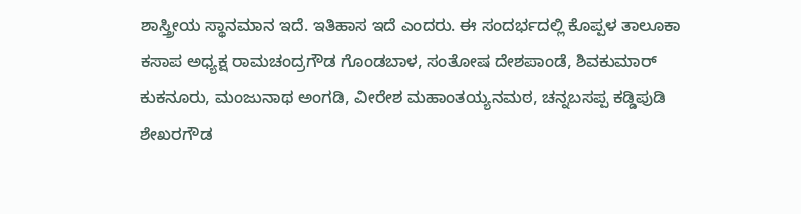ಶಾಸ್ತ್ರೀಯ ಸ್ಥಾನಮಾನ ಇದೆ. ಇತಿಹಾಸ ಇದೆ ಎಂದರು. ಈ ಸಂದರ್ಭದಲ್ಲಿ ಕೊಪ್ಪಳ ತಾಲೂಕಾ ಕಸಾಪ ಅಧ್ಯಕ್ಷ ರಾಮಚಂದ್ರಗೌಡ ಗೊಂಡಬಾಳ, ಸಂತೋಷ ದೇಶಪಾಂಡೆ, ಶಿವಕುಮಾರ್ ಕುಕನೂರು, ಮಂಜುನಾಥ ಅಂಗಡಿ, ವೀರೇಶ ಮಹಾಂತಯ್ಯನಮಠ, ಚನ್ನಬಸಪ್ಪ ಕಡ್ಡಿಪುಡಿ ಶೇಖರಗೌಡ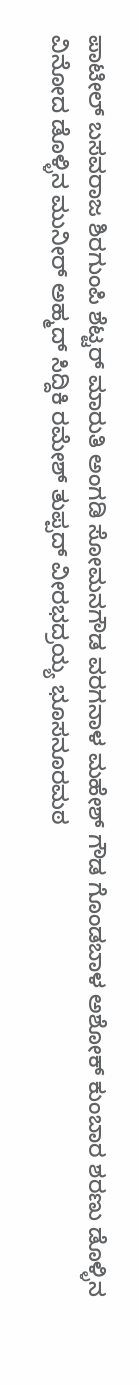ಪಾಟೀಲ್ ಬಸವರಾಜ ಶಿರಗುಂಪಿ ಶೆಟ್ಟರ್ ಮಾರುತಿ ಅಂಗಡಿ ಸೋಮನಗೌಡ ವರಗನಾಳ ಮಹೇಶ್ ಗೌಡ ಗೊಂಡಬಾಳ ಅಶೋಕ್ ಕುಂಬಾರ ಶರಣು ಡೊಳ್ಳಿನ ವಿನೋದ ಡೊಳ್ಳಿನ ಮುನೀರ್ ಅಹ್ಮದ್ ಸಿದ್ದಿಕಿ ರಮೇಶ್ ತುಪ್ಪದ್ ವೀರಭದ್ರಯ್ಯ ಭೂಸನೂರಮಠ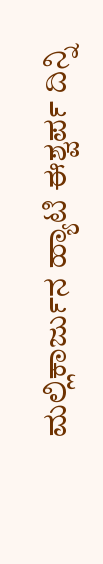ಮಲ್ಲಿಕಾರ್ಜುನ ಹ್ಯಾಟಿ ಈಶ್ವರ್ಪ ದಿನ್ನಿ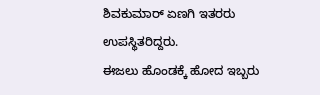ಶಿವಕುಮಾರ್ ಏಣಗಿ ಇತರರು ಉಪಸ್ಥಿತರಿದ್ದರು.
ಈಜಲು ಹೊಂಡಕ್ಕೆ ಹೋದ ಇಬ್ಬರು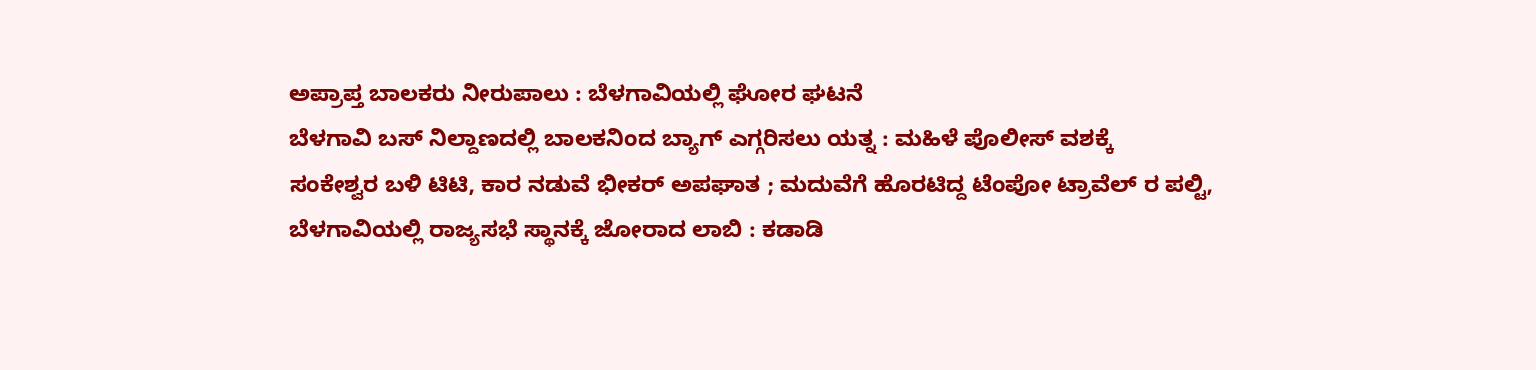ಅಪ್ರಾಪ್ತ ಬಾಲಕರು ನೀರುಪಾಲು : ಬೆಳಗಾವಿಯಲ್ಲಿ ಘೋರ ಘಟನೆ
ಬೆಳಗಾವಿ ಬಸ್ ನಿಲ್ದಾಣದಲ್ಲಿ ಬಾಲಕನಿಂದ ಬ್ಯಾಗ್ ಎಗ್ಗರಿಸಲು ಯತ್ನ : ಮಹಿಳೆ ಪೊಲೀಸ್ ವಶಕ್ಕೆ
ಸಂಕೇಶ್ವರ ಬಳಿ ಟಿಟಿ, ಕಾರ ನಡುವೆ ಭೀಕರ್ ಅಪಘಾತ ; ಮದುವೆಗೆ ಹೊರಟಿದ್ದ ಟೆಂಪೋ ಟ್ರಾವೆಲ್ ರ ಪಲ್ಟಿ,
ಬೆಳಗಾವಿಯಲ್ಲಿ ರಾಜ್ಯಸಭೆ ಸ್ಥಾನಕ್ಕೆ ಜೋರಾದ ಲಾಬಿ : ಕಡಾಡಿ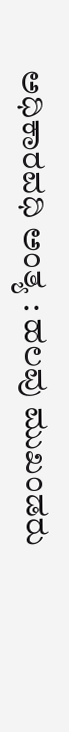ಅಧಿಕಾರವಧಿ ಅಂತ್ಯ : ಹಲವು ಮುಖಂಡರು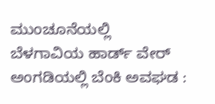ಮುಂಚೂನೆಯಲ್ಲಿ
ಬೆಳಗಾವಿಯ ಹಾರ್ಡ್ ವೇರ್ ಅಂಗಡಿಯಲ್ಲಿ ಬೆಂಕಿ ಅವಘಡ :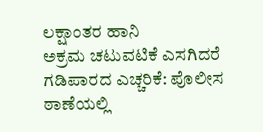ಲಕ್ಷಾಂತರ ಹಾನಿ
ಅಕ್ರಮ ಚಟುವಟಿಕೆ ಎಸಗಿದರೆ ಗಡಿಪಾರದ ಎಚ್ಚರಿಕೆ: ಪೊಲೀಸ ಠಾಣೆಯಲ್ಲಿ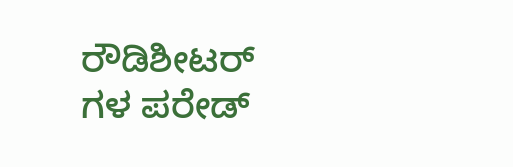ರೌಡಿಶೀಟರ್ ಗಳ ಪರೇಡ್